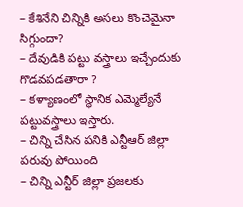– కేశినేని చిన్నికి అసలు కొంచెమైనా సిగ్గుందా?
– దేవుడికి పట్టు వస్త్రాలు ఇచ్చేందుకు గొడవపడతారా ?
– కళ్యాణంలో స్థానిక ఎమ్మెల్యేనే పట్టువస్త్రాలు ఇస్తారు.
– చిన్ని చేసిన పనికి ఎన్టీఆర్ జిల్లా పరువు పోయింది
– చిన్ని ఎన్టీర్ జిల్లా ప్రజలకు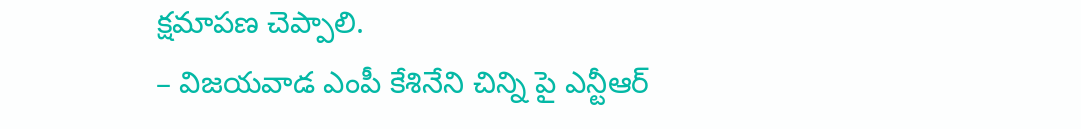క్షమాపణ చెప్పాలి.
– విజయవాడ ఎంపీ కేశినేని చిన్ని పై ఎన్టీఆర్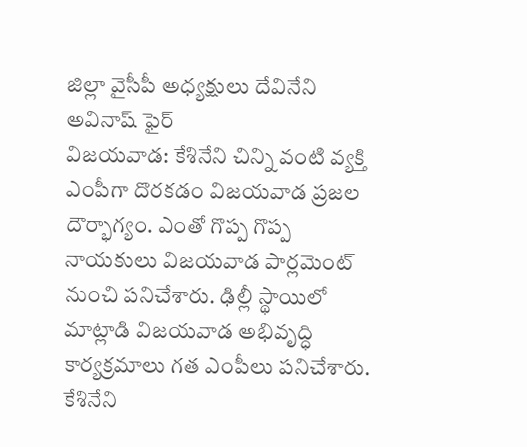జిల్లా వైసీపీ అధ్యక్షులు దేవినేని అవినాష్ ఫైర్
విజయవాడ: కేశినేని చిన్ని వంటి వ్యక్తి ఎంపీగా దొరకడం విజయవాడ ప్రజల దౌర్భాగ్యం. ఎంతో గొప్ప గొప్ప నాయకులు విజయవాడ పార్లమెంట్ నుంచి పనిచేశారు. ఢిల్లీ స్థాయిలో మాట్లాడి విజయవాడ అభివృద్ధి కార్యక్రమాలు గత ఎంపీలు పనిచేశారు.
కేశినేని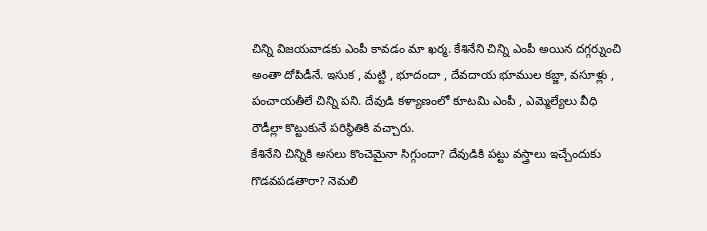చిన్ని విజయవాడకు ఎంపీ కావడం మా ఖర్మ. కేశినేని చిన్ని ఎంపీ అయిన దగ్గర్నుంచి అంతా దోపిడీనే. ఇసుక , మట్టి , భూదందా , దేవదాయ భూముల కబ్జా, వసూళ్లు , పంచాయతీలే చిన్ని పని. దేవుడి కళ్యాణంలో కూటమి ఎంపీ , ఎమ్మెల్యేలు వీధి రౌడీల్లా కొట్టుకునే పరిస్థితికి వచ్చారు.
కేశినేని చిన్నికి అసలు కొంచెమైనా సిగ్గుందా? దేవుడికి పట్టు వస్త్రాలు ఇచ్చేందుకు గొడవపడతారా? నెమలి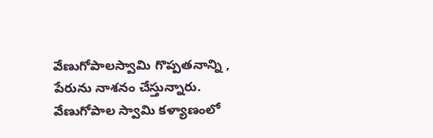వేణుగోపాలస్వామి గొప్పతనాన్ని , పేరును నాశనం చేస్తున్నారు. వేణుగోపాల స్వామి కళ్యాణంలో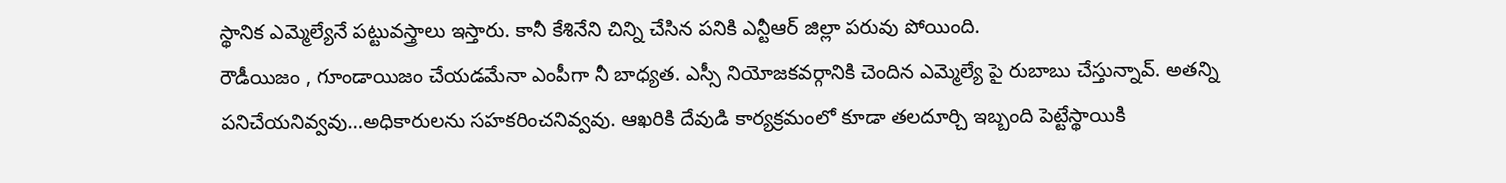స్థానిక ఎమ్మెల్యేనే పట్టువస్త్రాలు ఇస్తారు. కానీ కేశినేని చిన్ని చేసిన పనికి ఎన్టీఆర్ జిల్లా పరువు పోయింది.
రౌడీయిజం , గూండాయిజం చేయడమేనా ఎంపీగా నీ బాధ్యత. ఎస్సీ నియోజకవర్గానికి చెందిన ఎమ్మెల్యే పై రుబాబు చేస్తున్నావ్. అతన్ని పనిచేయనివ్వవు…అధికారులను సహకరించనివ్వవు. ఆఖరికి దేవుడి కార్యక్రమంలో కూడా తలదూర్చి ఇబ్బంది పెట్టేస్థాయికి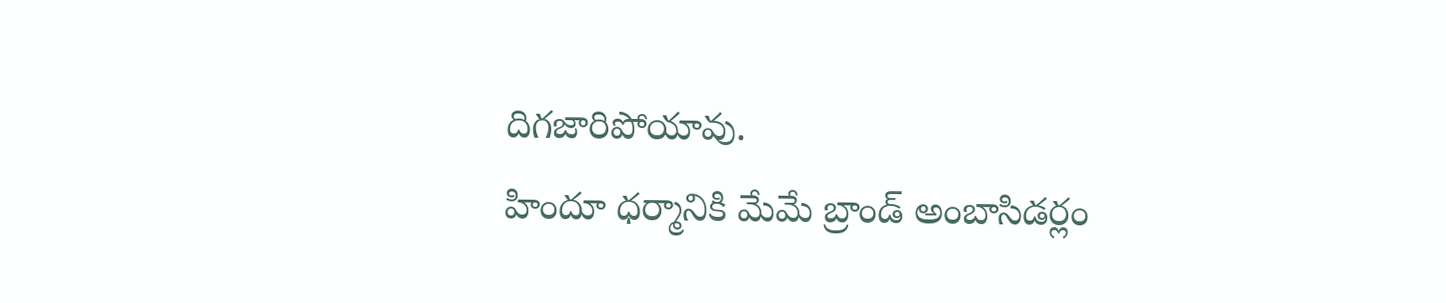దిగజారిపోయావు.
హిందూ ధర్మానికి మేమే బ్రాండ్ అంబాసిడర్లం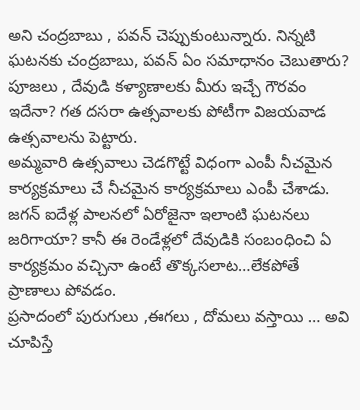అని చంద్రబాబు , పవన్ చెప్పుకుంటున్నారు. నిన్నటి ఘటనకు చంద్రబాబు, పవన్ ఏం సమాధానం చెబుతారు? పూజలు , దేవుడి కళ్యాణాలకు మీరు ఇచ్చే గౌరవం ఇదేనా? గత దసరా ఉత్సవాలకు పోటీగా విజయవాడ ఉత్సవాలను పెట్టారు.
అమ్మవారి ఉత్సవాలు చెడగొట్టే విధంగా ఎంపీ నీచమైన కార్యక్రమాలు చే నీచమైన కార్యక్రమాలు ఎంపీ చేశాడు. జగన్ ఐదేళ్ల పాలనలో ఏరోజైనా ఇలాంటి ఘటనలు జరిగాయా? కానీ ఈ రెండేళ్లలో దేవుడికి సంబంధించి ఏ కార్యక్రమం వచ్చినా ఉంటే తొక్కసలాట…లేకపోతే ప్రాణాలు పోవడం.
ప్రసాదంలో పురుగులు ,ఈగలు , దోమలు వస్తాయి … అవి చూపిస్తే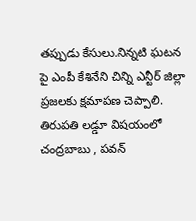తప్పుడు కేసులు.నిన్నటి ఘటన పై ఎంపీ కేశినేని చిన్ని ఎన్టీర్ జిల్లా ప్రజలకు క్షమాపణ చెప్పాలి. తిరుపతి లడ్డూ విషయంలో చంద్రబాబు , పవన్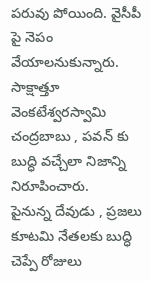పరువు పోయింది. వైసీపీ పై నెపం వేయాలనుకున్నారు. సాక్షాత్తూ వెంకటేశ్వరస్వామి చంద్రబాబు , పవన్ కు బుద్ధి వచ్చేలా నిజాన్ని నిరూపించారు.
పైనున్న దేవుడు , ప్రజలు కూటమి నేతలకు బుద్ధి చెప్పే రోజులు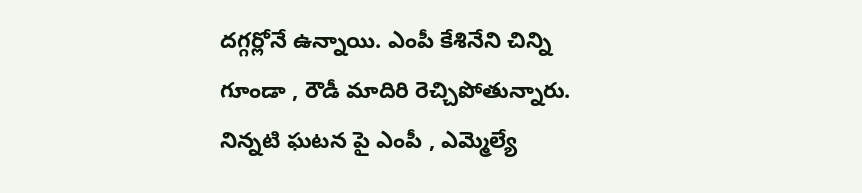దగ్గర్లోనే ఉన్నాయి. ఎంపీ కేశినేని చిన్ని గూండా , రౌడీ మాదిరి రెచ్చిపోతున్నారు. నిన్నటి ఘటన పై ఎంపీ , ఎమ్మెల్యే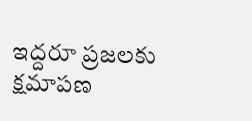ఇద్దరూ ప్రజలకు క్షమాపణ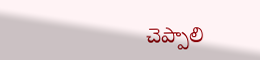చెప్పాలి